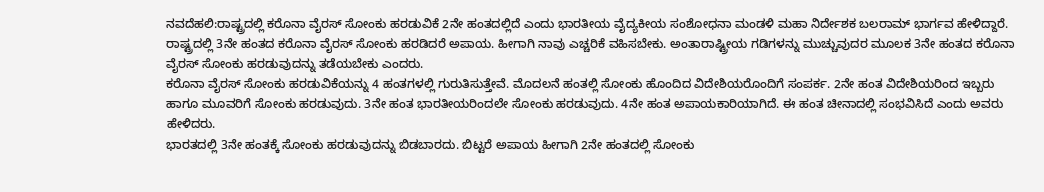ನವದೆಹಲಿ:ರಾಷ್ಟ್ರದಲ್ಲಿ ಕರೊನಾ ವೈರಸ್ ಸೋಂಕು ಹರಡುವಿಕೆ 2ನೇ ಹಂತದಲ್ಲಿದೆ ಎಂದು ಭಾರತೀಯ ವೈದ್ಯಕೀಯ ಸಂಶೋಧನಾ ಮಂಡಳಿ ಮಹಾ ನಿರ್ದೇಶಕ ಬಲರಾಮ್ ಭಾರ್ಗವ ಹೇಳಿದ್ದಾರೆ.
ರಾಷ್ಟ್ರದಲ್ಲಿ 3ನೇ ಹಂತದ ಕರೊನಾ ವೈರಸ್ ಸೋಂಕು ಹರಡಿದರೆ ಅಪಾಯ. ಹೀಗಾಗಿ ನಾವು ಎಚ್ಚರಿಕೆ ವಹಿಸಬೇಕು. ಅಂತಾರಾಷ್ಟ್ರೀಯ ಗಡಿಗಳನ್ನು ಮುಚ್ಚುವುದರ ಮೂಲಕ 3ನೇ ಹಂತದ ಕರೊನಾ ವೈರಸ್ ಸೋಂಕು ಹರಡುವುದನ್ನು ತಡೆಯಬೇಕು ಎಂದರು.
ಕರೊನಾ ವೈರಸ್ ಸೋಂಕು ಹರಡುವಿಕೆಯನ್ನು 4 ಹಂತಗಳಲ್ಲಿ ಗುರುತಿಸುತ್ತೇವೆ. ಮೊದಲನೆ ಹಂತಲ್ಲಿ ಸೋಂಕು ಹೊಂದಿದ ವಿದೇಶಿಯರೊಂದಿಗೆ ಸಂಪರ್ಕ. 2ನೇ ಹಂತ ವಿದೇಶಿಯರಿಂದ ಇಬ್ಬರು ಹಾಗೂ ಮೂವರಿಗೆ ಸೋಂಕು ಹರಡುವುದು. 3ನೇ ಹಂತ ಭಾರತೀಯರಿಂದಲೇ ಸೋಂಕು ಹರಡುವುದು. 4ನೇ ಹಂತ ಅಪಾಯಕಾರಿಯಾಗಿದೆ. ಈ ಹಂತ ಚೀನಾದಲ್ಲಿ ಸಂಭವಿಸಿದೆ ಎಂದು ಅವರು ಹೇಳಿದರು.
ಭಾರತದಲ್ಲಿ 3ನೇ ಹಂತಕ್ಕೆ ಸೋಂಕು ಹರಡುವುದನ್ನು ಬಿಡಬಾರದು. ಬಿಟ್ಟರೆ ಅಪಾಯ ಹೀಗಾಗಿ 2ನೇ ಹಂತದಲ್ಲಿ ಸೋಂಕು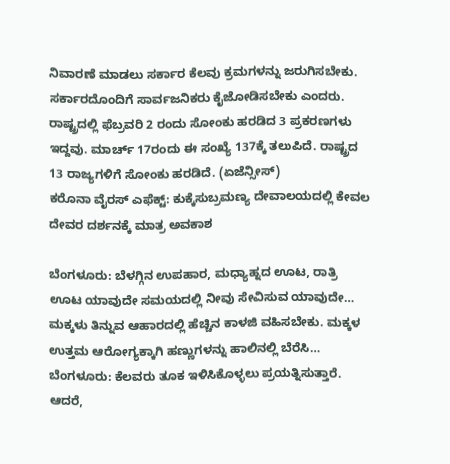ನಿವಾರಣೆ ಮಾಡಲು ಸರ್ಕಾರ ಕೆಲವು ಕ್ರಮಗಳನ್ನು ಜರುಗಿಸಬೇಕು. ಸರ್ಕಾರದೊಂದಿಗೆ ಸಾರ್ವಜನಿಕರು ಕೈಜೋಡಿಸಬೇಕು ಎಂದರು.
ರಾಷ್ಟ್ರದಲ್ಲಿ ಫೆಬ್ರವರಿ 2 ರಂದು ಸೋಂಕು ಹರಡಿದ 3 ಪ್ರಕರಣಗಳು ಇದ್ದವು. ಮಾರ್ಚ್ 17ರಂದು ಈ ಸಂಖ್ಯೆ 137ಕ್ಕೆ ತಲುಪಿದೆ. ರಾಷ್ಟ್ರದ 13 ರಾಜ್ಯಗಳಿಗೆ ಸೋಂಕು ಹರಡಿದೆ. (ಏಜೆನ್ಸೀಸ್)
ಕರೊನಾ ವೈರಸ್ ಎಫೆಕ್ಟ್: ಕುಕ್ಕೆಸುಬ್ರಮಣ್ಯ ದೇವಾಲಯದಲ್ಲಿ ಕೇವಲ ದೇವರ ದರ್ಶನಕ್ಕೆ ಮಾತ್ರ ಅವಕಾಶ

ಬೆಂಗಳೂರು: ಬೆಳಗ್ಗಿನ ಉಪಹಾರ, ಮಧ್ಯಾಹ್ನದ ಊಟ, ರಾತ್ರಿ ಊಟ ಯಾವುದೇ ಸಮಯದಲ್ಲಿ ನೀವು ಸೇವಿಸುವ ಯಾವುದೇ…
ಮಕ್ಕಳು ತಿನ್ನುವ ಆಹಾರದಲ್ಲಿ ಹೆಚ್ಚಿನ ಕಾಳಜಿ ವಹಿಸಬೇಕು. ಮಕ್ಕಳ ಉತ್ತಮ ಆರೋಗ್ಯಕ್ಕಾಗಿ ಹಣ್ಣುಗಳನ್ನು ಹಾಲಿನಲ್ಲಿ ಬೆರೆಸಿ…
ಬೆಂಗಳೂರು: ಕೆಲವರು ತೂಕ ಇಳಿಸಿಕೊಳ್ಳಲು ಪ್ರಯತ್ನಿಸುತ್ತಾರೆ. ಆದರೆ,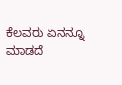ಕೆಲವರು ಏನನ್ನೂ ಮಾಡದೆ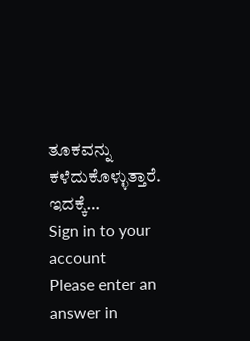ತೂಕವನ್ನು ಕಳೆದುಕೊಳ್ಳುತ್ತಾರೆ. ಇದಕ್ಕೆ…
Sign in to your account
Please enter an answer in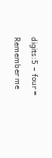digits:5 − four =
Remember me